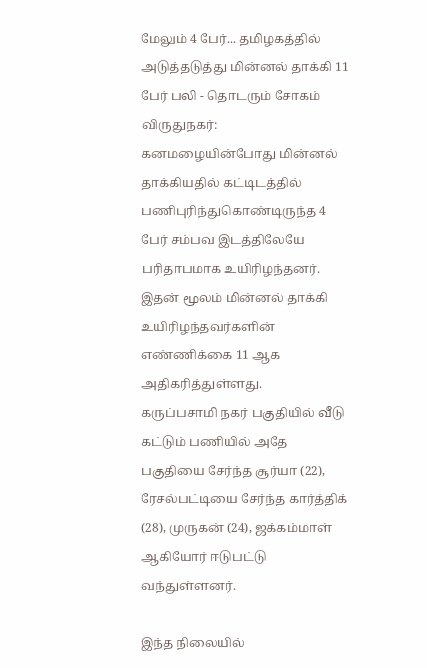மேலும் 4 பேர்... தமிழகத்தில் அடுத்தடுத்து மின்னல் தாக்கி 11 பேர் பலி - தொடரும் சோகம்
விருதுநகர்: கனமழையின்போது மின்னல் தாக்கியதில் கட்டிடத்தில் பணிபுரிந்துகொண்டிருந்த 4 பேர் சம்பவ இடத்திலேயே பரிதாபமாக உயிரிழந்தனர். இதன் மூலம் மின்னல் தாக்கி உயிரிழந்தவர்களின் எண்ணிக்கை 11 ஆக அதிகரித்துள்ளது.
கருப்பசாமி நகர் பகுதியில் வீடு கட்டும் பணியில் அதே பகுதியை சேர்ந்த சூர்யா (22), ரேசல்பட்டியை சேர்ந்த கார்த்திக் (28), முருகன் (24), ஜக்கம்மாள் ஆகியோர் ஈடுபட்டு வந்துள்ளனர்.

இந்த நிலையில்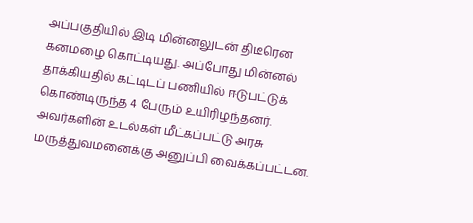அப்பகுதியில் இடி மின்னலுடன் திடீரென கனமழை கொட்டியது. அப்போது மின்னல் தாக்கியதில் கட்டிடப் பணியில் ஈடுபட்டுக் கொண்டிருந்த 4 பேரும் உயிரிழந்தனர். அவர்களின் உடல்கள் மீட்கப்பட்டு அரசு மருத்துவமனைக்கு அனுப்பி வைக்கப்பட்டன.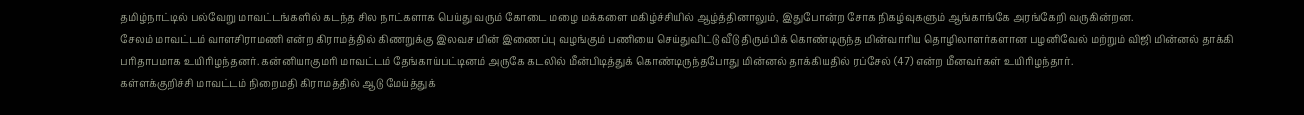தமிழ்நாட்டில் பல்வேறு மாவட்டங்களில் கடந்த சில நாட்களாக பெய்து வரும் கோடை மழை மக்களை மகிழ்ச்சியில் ஆழ்த்தினாலும், இதுபோன்ற சோக நிகழ்வுகளும் ஆங்காங்கே அரங்கேறி வருகின்றன.
சேலம் மாவட்டம் வாளசிராமணி என்ற கிராமத்தில் கிணறுக்கு இலவச மின் இணைப்பு வழங்கும் பணியை செய்துவிட்டு வீடு திரும்பிக் கொண்டிருந்த மின்வாரிய தொழிலாளர்களான பழனிவேல் மற்றும் விஜி மின்னல் தாக்கி பரிதாபமாக உயிரிழந்தனர். கன்னியாகுமரி மாவட்டம் தேங்காய்பட்டினம் அருகே கடலில் மீன்பிடித்துக் கொண்டிருந்தபோது மின்னல் தாக்கியதில் ரப்சேல் (47) என்ற மீனவர்கள் உயிரிழந்தார்.
கள்ளக்குறிச்சி மாவட்டம் நிறைமதி கிராமத்தில் ஆடு மேய்த்துக்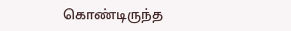கொண்டிருந்த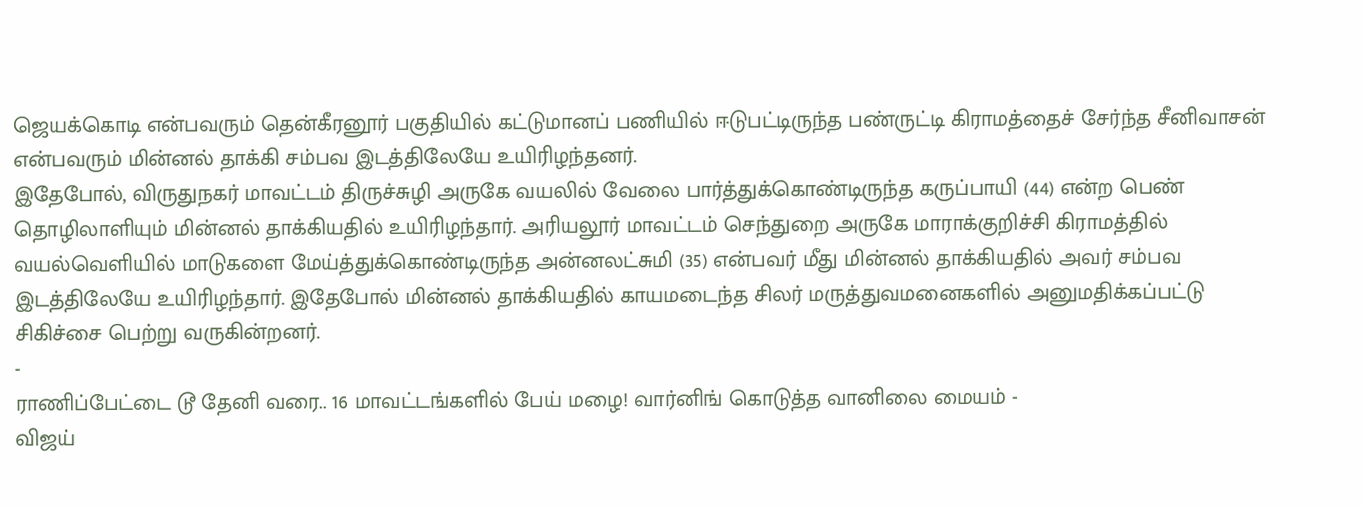ஜெயக்கொடி என்பவரும் தென்கீரனூர் பகுதியில் கட்டுமானப் பணியில் ஈடுபட்டிருந்த பண்ருட்டி கிராமத்தைச் சேர்ந்த சீனிவாசன் என்பவரும் மின்னல் தாக்கி சம்பவ இடத்திலேயே உயிரிழந்தனர்.
இதேபோல், விருதுநகர் மாவட்டம் திருச்சுழி அருகே வயலில் வேலை பார்த்துக்கொண்டிருந்த கருப்பாயி (44) என்ற பெண் தொழிலாளியும் மின்னல் தாக்கியதில் உயிரிழந்தார். அரியலூர் மாவட்டம் செந்துறை அருகே மாராக்குறிச்சி கிராமத்தில் வயல்வெளியில் மாடுகளை மேய்த்துக்கொண்டிருந்த அன்னலட்சுமி (35) என்பவர் மீது மின்னல் தாக்கியதில் அவர் சம்பவ இடத்திலேயே உயிரிழந்தார். இதேபோல் மின்னல் தாக்கியதில் காயமடைந்த சிலர் மருத்துவமனைகளில் அனுமதிக்கப்பட்டு சிகிச்சை பெற்று வருகின்றனர்.
-
ராணிப்பேட்டை டூ தேனி வரை.. 16 மாவட்டங்களில் பேய் மழை! வார்னிங் கொடுத்த வானிலை மையம் -
விஜய்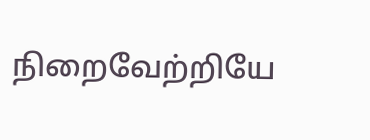நிறைவேற்றியே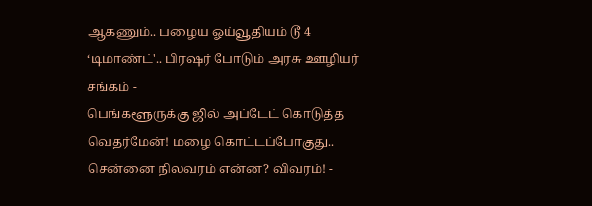ஆகணும்.. பழைய ஓய்வூதியம் டூ 4 ‘டிமாண்ட்'.. பிரஷர் போடும் அரசு ஊழியர் சங்கம் -
பெங்களூருக்கு ஜில் அப்டேட் கொடுத்த வெதர்மேன்! மழை கொட்டப்போகுது.. சென்னை நிலவரம் என்ன? விவரம்! -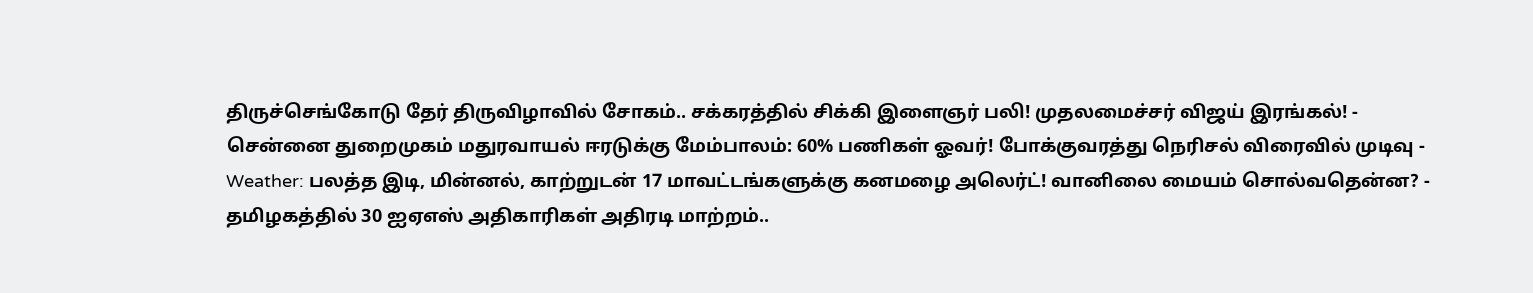திருச்செங்கோடு தேர் திருவிழாவில் சோகம்.. சக்கரத்தில் சிக்கி இளைஞர் பலி! முதலமைச்சர் விஜய் இரங்கல்! -
சென்னை துறைமுகம் மதுரவாயல் ஈரடுக்கு மேம்பாலம்: 60% பணிகள் ஓவர்! போக்குவரத்து நெரிசல் விரைவில் முடிவு -
Weather: பலத்த இடி, மின்னல், காற்றுடன் 17 மாவட்டங்களுக்கு கனமழை அலெர்ட்! வானிலை மையம் சொல்வதென்ன? -
தமிழகத்தில் 30 ஐஏஎஸ் அதிகாரிகள் அதிரடி மாற்றம்..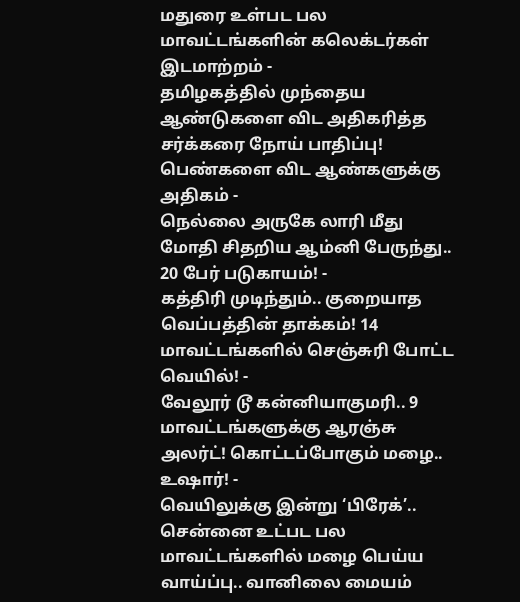மதுரை உள்பட பல மாவட்டங்களின் கலெக்டர்கள் இடமாற்றம் -
தமிழகத்தில் முந்தைய ஆண்டுகளை விட அதிகரித்த சர்க்கரை நோய் பாதிப்பு! பெண்களை விட ஆண்களுக்கு அதிகம் -
நெல்லை அருகே லாரி மீது மோதி சிதறிய ஆம்னி பேருந்து.. 20 பேர் படுகாயம்! -
கத்திரி முடிந்தும்.. குறையாத வெப்பத்தின் தாக்கம்! 14 மாவட்டங்களில் செஞ்சுரி போட்ட வெயில்! -
வேலூர் டூ கன்னியாகுமரி.. 9 மாவட்டங்களுக்கு ஆரஞ்சு அலர்ட்! கொட்டப்போகும் மழை.. உஷார்! -
வெயிலுக்கு இன்று ‘பிரேக்’.. சென்னை உட்பட பல மாவட்டங்களில் மழை பெய்ய வாய்ப்பு.. வானிலை மையம்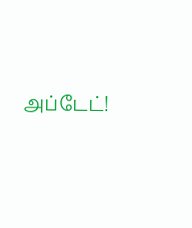அப்டேட்!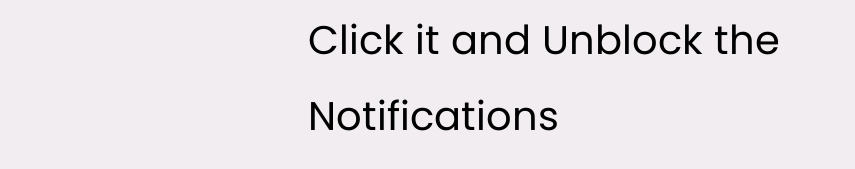Click it and Unblock the Notifications